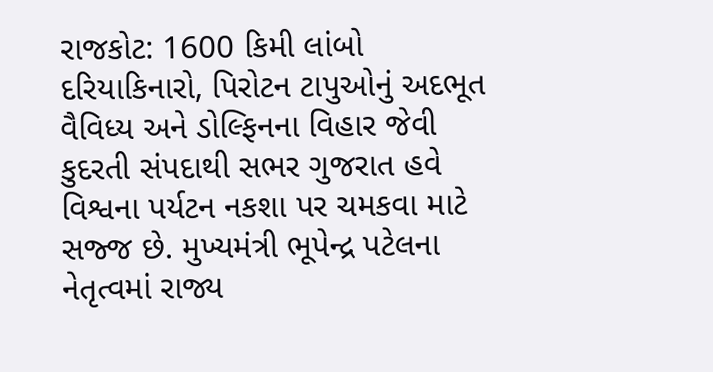રાજકોટ: 1600 કિમી લાંબો દરિયાકિનારો, પિરોટન ટાપુઓનું અદભૂત વૈવિધ્ય અને ડોલ્ફિનના વિહાર જેવી કુદરતી સંપદાથી સભર ગુજરાત હવે વિશ્વના પર્યટન નકશા પર ચમકવા માટે સજ્જ છે. મુખ્યમંત્રી ભૂપેન્દ્ર પટેલના નેતૃત્વમાં રાજ્ય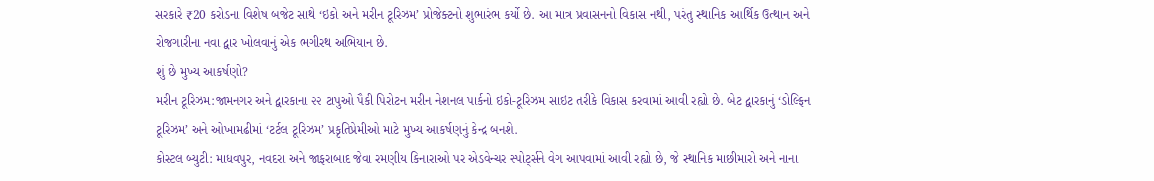સરકારે ₹20 કરોડના વિશેષ બજેટ સાથે ‘ઇકો અને મરીન ટૂરિઝમ’ પ્રોજેક્ટનો શુભારંભ કર્યો છે. આ માત્ર પ્રવાસનનો વિકાસ નથી, પરંતુ સ્થાનિક આર્થિક ઉત્થાન અને રોજગારીના નવા દ્વાર ખોલવાનું એક ભગીરથ અભિયાન છે.
શું છે મુખ્ય આકર્ષણો?
મરીન ટૂરિઝમ:જામનગર અને દ્વારકાના ૨૨ ટાપુઓ પૈકી પિરોટન મરીન નેશનલ પાર્કનો ઇકો-ટૂરિઝમ સાઇટ તરીકે વિકાસ કરવામાં આવી રહ્યો છે. બેટ દ્વારકાનું ‘ડોલ્ફિન ટૂરિઝમ’ અને ઓખામઢીમાં ‘ટર્ટલ ટૂરિઝમ’ પ્રકૃતિપ્રેમીઓ માટે મુખ્ય આકર્ષણનું કેન્દ્ર બનશે.
કોસ્ટલ બ્યુટી: માધવપુર, નવદરા અને જાફરાબાદ જેવા રમણીય કિનારાઓ પર એડવેન્ચર સ્પોર્ટ્સને વેગ આપવામાં આવી રહ્યો છે, જે સ્થાનિક માછીમારો અને નાના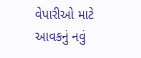વેપારીઓ માટે આવકનું નવું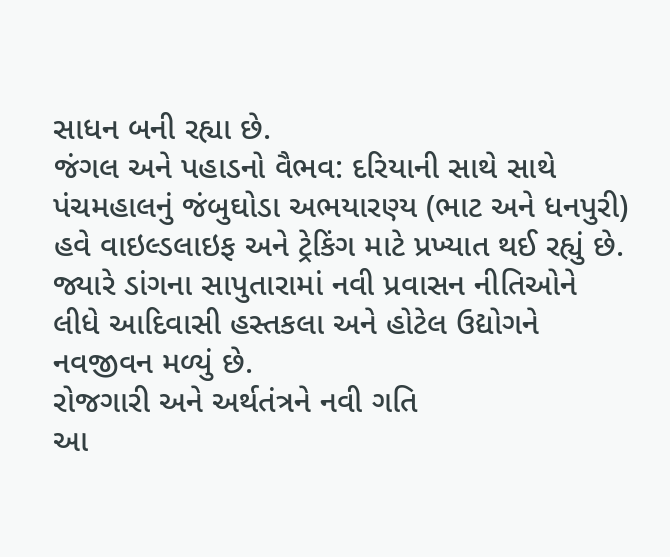સાધન બની રહ્યા છે.
જંગલ અને પહાડનો વૈભવ: દરિયાની સાથે સાથે પંચમહાલનું જંબુઘોડા અભયારણ્ય (ભાટ અને ધનપુરી) હવે વાઇલ્ડલાઇફ અને ટ્રેકિંગ માટે પ્રખ્યાત થઈ રહ્યું છે. જ્યારે ડાંગના સાપુતારામાં નવી પ્રવાસન નીતિઓને લીધે આદિવાસી હસ્તકલા અને હોટેલ ઉદ્યોગને નવજીવન મળ્યું છે.
રોજગારી અને અર્થતંત્રને નવી ગતિ
આ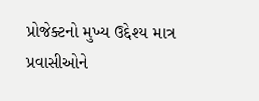પ્રોજેક્ટનો મુખ્ય ઉદ્દેશ્ય માત્ર પ્રવાસીઓને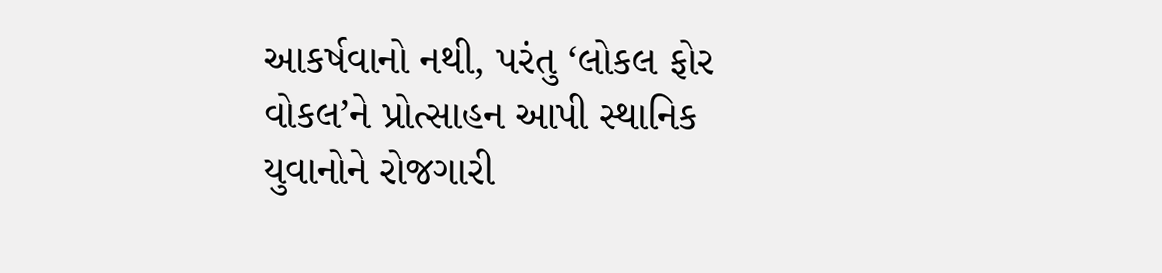આકર્ષવાનો નથી, પરંતુ ‘લોકલ ફોર વોકલ’ને પ્રોત્સાહન આપી સ્થાનિક યુવાનોને રોજગારી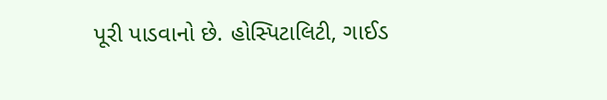પૂરી પાડવાનો છે. હોસ્પિટાલિટી, ગાઈડ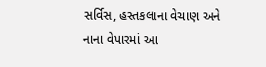સર્વિસ, હસ્તકલાના વેચાણ અને નાના વેપારમાં આ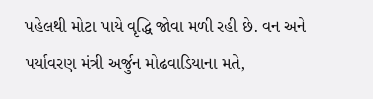પહેલથી મોટા પાયે વૃદ્ધિ જોવા મળી રહી છે. વન અને પર્યાવરણ મંત્રી અર્જુન મોઢવાડિયાના મતે,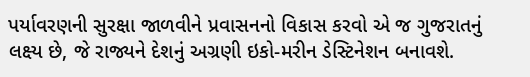પર્યાવરણની સુરક્ષા જાળવીને પ્રવાસનનો વિકાસ કરવો એ જ ગુજરાતનું લક્ષ્ય છે, જે રાજ્યને દેશનું અગ્રણી ઇકો-મરીન ડેસ્ટિનેશન બનાવશે.